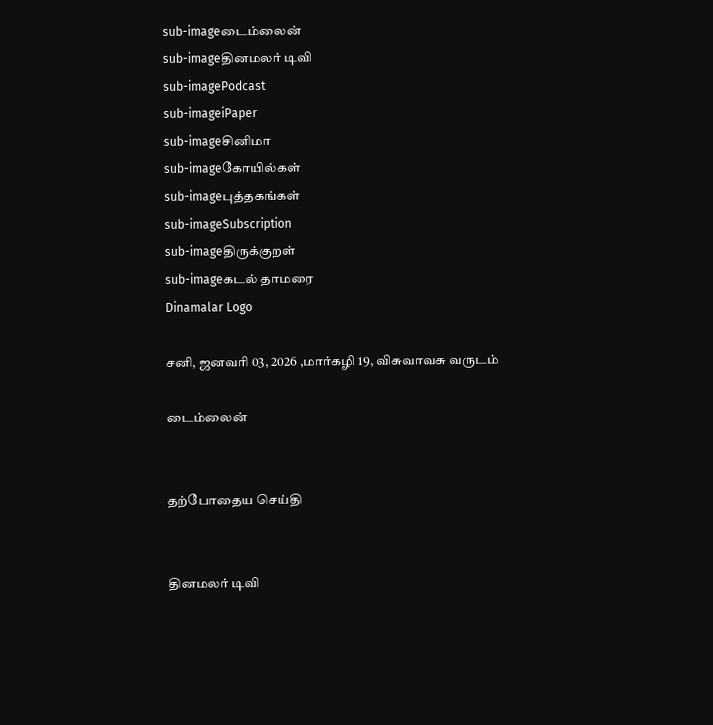sub-imageடைம்லைன்
sub-imageதினமலர் டிவி
sub-imagePodcast
sub-imageiPaper
sub-imageசினிமா
sub-imageகோயில்கள்
sub-imageபுத்தகங்கள்
sub-imageSubscription
sub-imageதிருக்குறள்
sub-imageகடல் தாமரை
Dinamalar Logo

சனி, ஜனவரி 03, 2026 ,மார்கழி 19, விசுவாவசு வருடம்

டைம்லைன்


தற்போதைய செய்தி


தினமலர் டிவி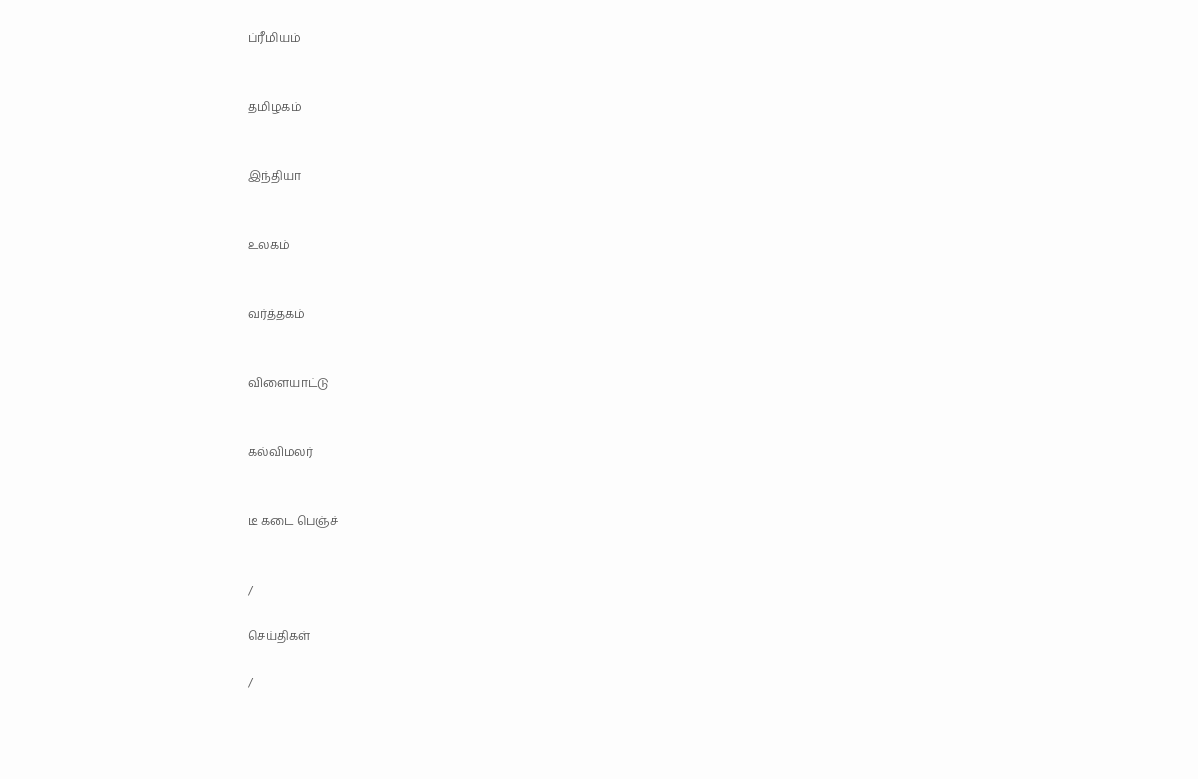ப்ரீமியம்


தமிழகம்


இந்தியா


உலகம்


வர்த்தகம்


விளையாட்டு


கல்விமலர்


டீ கடை பெஞ்ச்


/

செய்திகள்

/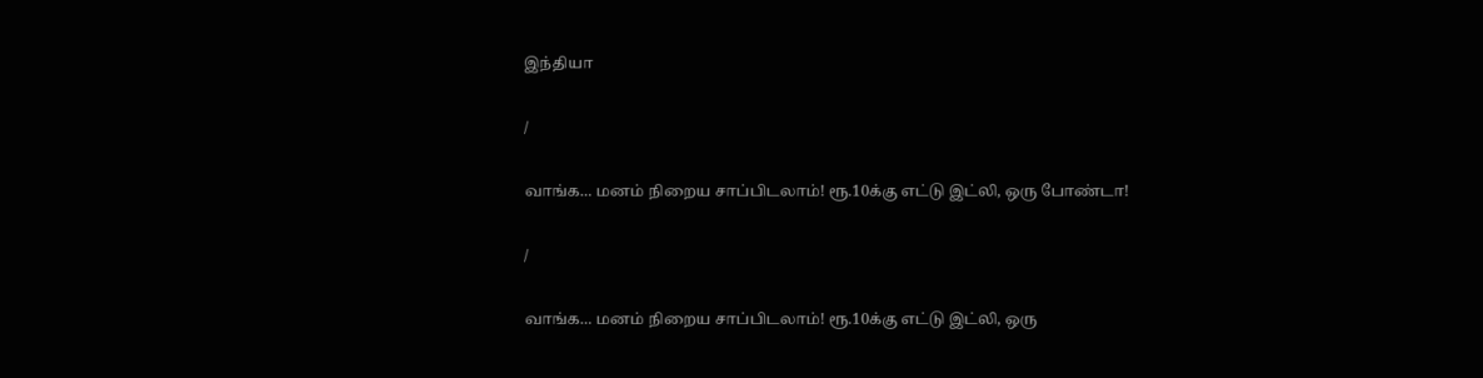இந்தியா

/

வாங்க... மனம் நிறைய சாப்பிடலாம்! ரூ.10க்கு எட்டு இட்லி, ஒரு போண்டா!

/

வாங்க... மனம் நிறைய சாப்பிடலாம்! ரூ.10க்கு எட்டு இட்லி, ஒரு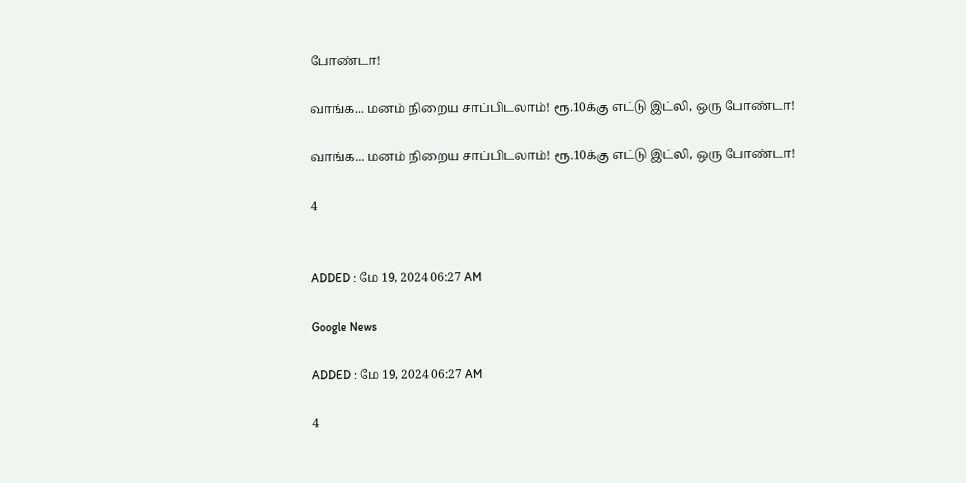போண்டா!

வாங்க... மனம் நிறைய சாப்பிடலாம்! ரூ.10க்கு எட்டு இட்லி, ஒரு போண்டா!

வாங்க... மனம் நிறைய சாப்பிடலாம்! ரூ.10க்கு எட்டு இட்லி, ஒரு போண்டா!

4


ADDED : மே 19, 2024 06:27 AM

Google News

ADDED : மே 19, 2024 06:27 AM

4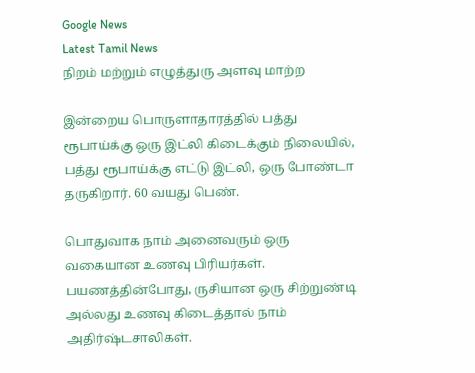Google News
Latest Tamil News
நிறம் மற்றும் எழுத்துரு அளவு மாற்ற

இன்றைய பொருளாதாரத்தில் பத்து ரூபாய்க்கு ஒரு இட்லி கிடைக்கும் நிலையில், பத்து ரூபாய்க்கு எட்டு இட்லி, ஒரு போண்டா தருகிறார். 60 வயது பெண்.

பொதுவாக நாம் அனைவரும் ஒரு வகையான உணவு பிரியர்கள். பயணத்தின்போது, ருசியான ஒரு சிற்றுண்டி அல்லது உணவு கிடைத்தால் நாம் அதிர்ஷ்டசாலிகள்.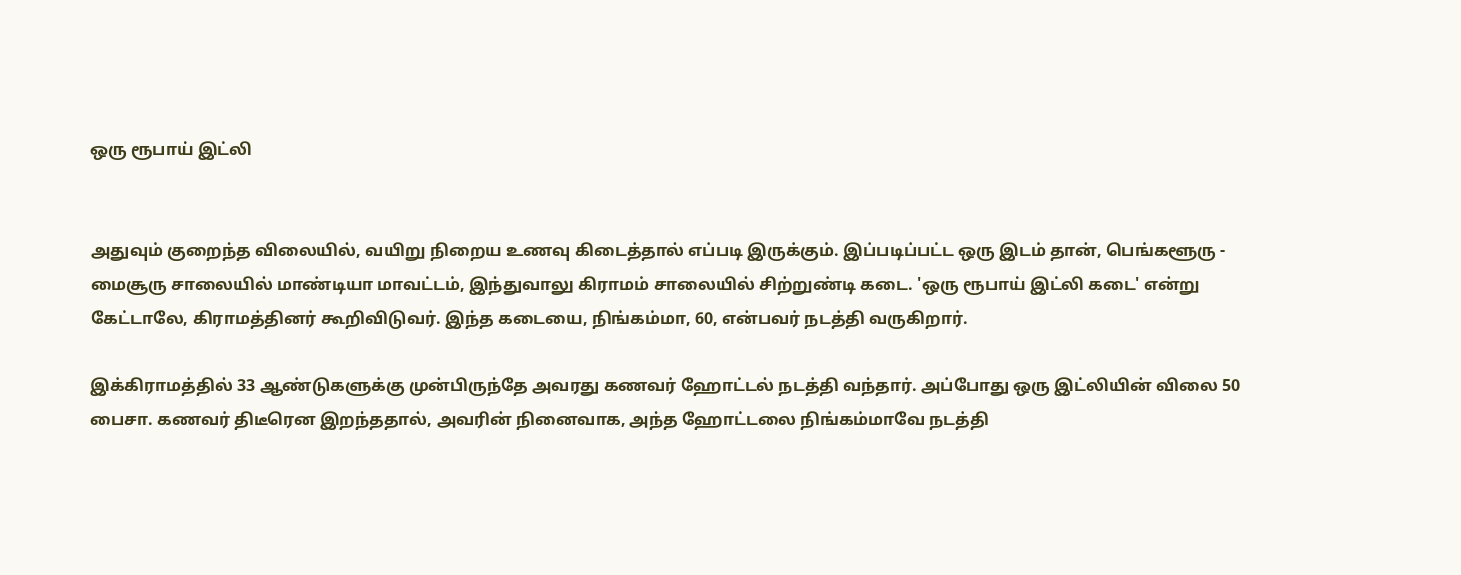ஒரு ரூபாய் இட்லி


அதுவும் குறைந்த விலையில், வயிறு நிறைய உணவு கிடைத்தால் எப்படி இருக்கும். இப்படிப்பட்ட ஒரு இடம் தான், பெங்களூரு - மைசூரு சாலையில் மாண்டியா மாவட்டம், இந்துவாலு கிராமம் சாலையில் சிற்றுண்டி கடை. 'ஒரு ரூபாய் இட்லி கடை' என்று கேட்டாலே, கிராமத்தினர் கூறிவிடுவர். இந்த கடையை, நிங்கம்மா, 60, என்பவர் நடத்தி வருகிறார்.

இக்கிராமத்தில் 33 ஆண்டுகளுக்கு முன்பிருந்தே அவரது கணவர் ஹோட்டல் நடத்தி வந்தார். அப்போது ஒரு இட்லியின் விலை 50 பைசா. கணவர் திடீரென இறந்ததால், அவரின் நினைவாக, அந்த ஹோட்டலை நிங்கம்மாவே நடத்தி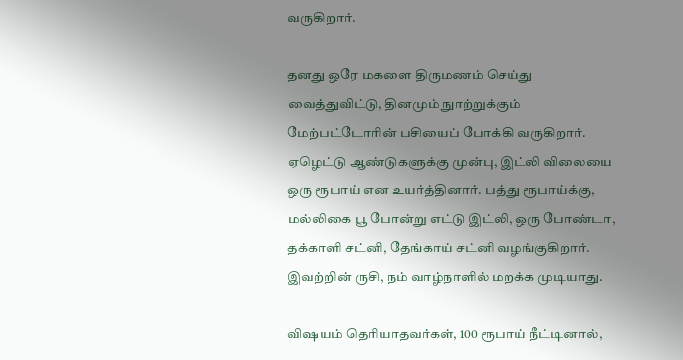வருகிறார்.

தனது ஒரே மகளை திருமணம் செய்து வைத்துவிட்டு, தினமும் நுாற்றுக்கும் மேற்பட்டோரின் பசியைப் போக்கி வருகிறார். ஏழெட்டு ஆண்டுகளுக்கு முன்பு, இட்லி விலையை ஒரு ரூபாய் என உயர்த்தினார். பத்து ரூபாய்க்கு, மல்லிகை பூ போன்று எட்டு இட்லி, ஒரு போண்டா, தக்காளி சட்னி, தேங்காய் சட்னி வழங்குகிறார். இவற்றின் ருசி, நம் வாழ்நாளில் மறக்க முடியாது.

விஷயம் தெரியாதவர்கள், 100 ரூபாய் நீட்டினால்,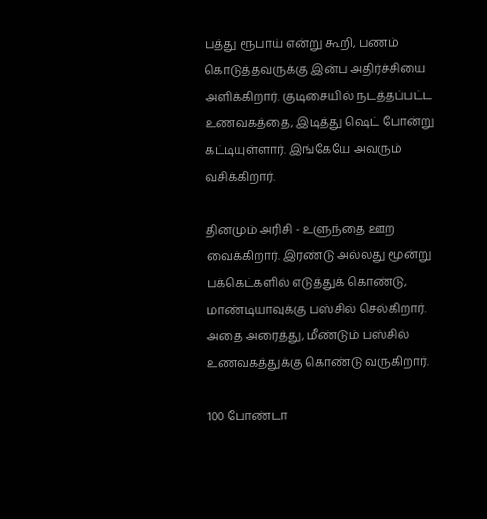பத்து ரூபாய் என்று கூறி, பணம் கொடுத்தவருக்கு இன்ப அதிர்ச்சியை அளிக்கிறார். குடிசையில் நடத்தப்பட்ட உணவகத்தை, இடித்து ஷெட் போன்று கட்டியுள்ளார். இங்கேயே அவரும் வசிக்கிறார்.

தினமும் அரிசி - உளுந்தை ஊற வைக்கிறார். இரண்டு அல்லது மூன்று பக்கெட்களில் எடுத்துக் கொண்டு, மாண்டியாவுக்கு பஸ்சில் செல்கிறார். அதை அரைத்து, மீண்டும் பஸ்சில் உணவகத்துக்கு கொண்டு வருகிறார்.

100 போண்டா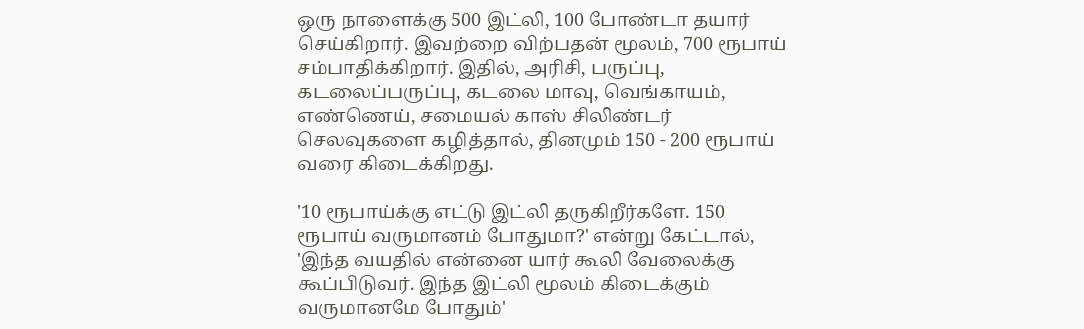ஒரு நாளைக்கு 500 இட்லி, 100 போண்டா தயார் செய்கிறார். இவற்றை விற்பதன் மூலம், 700 ரூபாய் சம்பாதிக்கிறார். இதில், அரிசி, பருப்பு, கடலைப்பருப்பு, கடலை மாவு, வெங்காயம், எண்ணெய், சமையல் காஸ் சிலிண்டர் செலவுகளை கழித்தால், தினமும் 150 - 200 ரூபாய் வரை கிடைக்கிறது.

'10 ரூபாய்க்கு எட்டு இட்லி தருகிறீர்களே. 150 ரூபாய் வருமானம் போதுமா?' என்று கேட்டால், 'இந்த வயதில் என்னை யார் கூலி வேலைக்கு கூப்பிடுவர். இந்த இட்லி மூலம் கிடைக்கும் வருமானமே போதும்'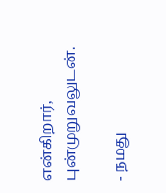என்கிறார், புன்முறுவலுடன்.

- நமது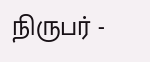நிருபர் -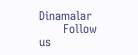Dinamalar
      Follow us